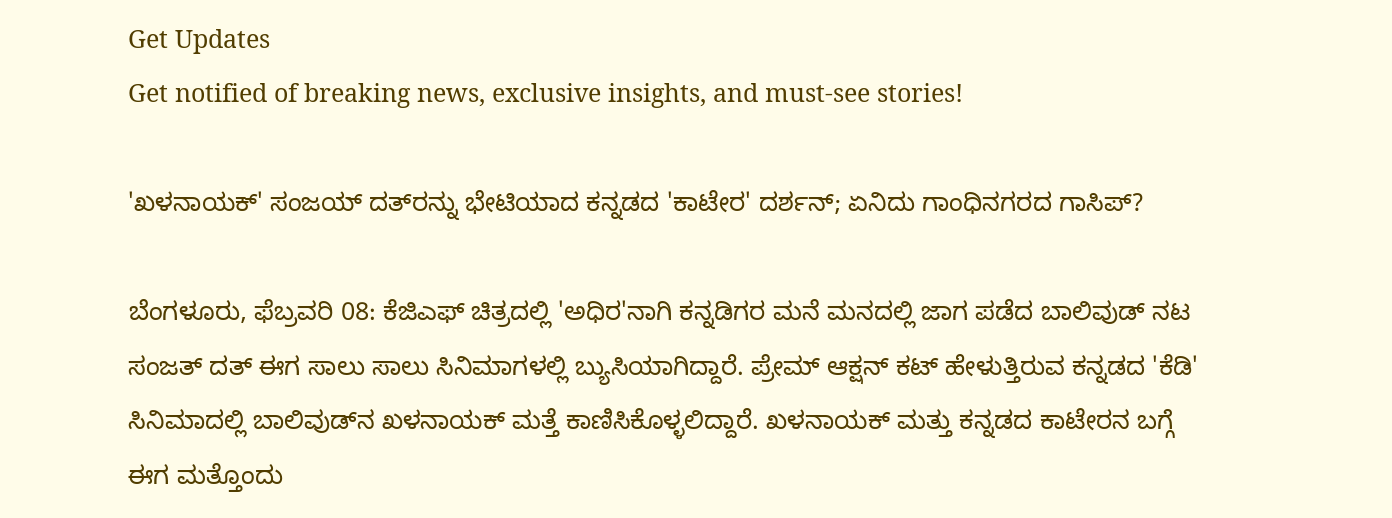Get Updates
Get notified of breaking news, exclusive insights, and must-see stories!

'ಖಳನಾಯಕ್' ಸಂಜಯ್‌ ದತ್‌ರನ್ನು ಭೇಟಿಯಾದ ಕನ್ನಡದ 'ಕಾಟೇರ' ದರ್ಶನ್; ಏನಿದು ಗಾಂಧಿನಗರದ ಗಾಸಿಪ್?

ಬೆಂಗಳೂರು, ಫೆಬ್ರವರಿ 08: ಕೆಜಿಎಫ್ ಚಿತ್ರದಲ್ಲಿ 'ಅಧಿರ'ನಾಗಿ ಕನ್ನಡಿಗರ ಮನೆ ಮನದಲ್ಲಿ ಜಾಗ ಪಡೆದ ಬಾಲಿವುಡ್ ನಟ ಸಂಜತ್ ದತ್ ಈಗ ಸಾಲು ಸಾಲು ಸಿನಿಮಾಗಳಲ್ಲಿ ಬ್ಯುಸಿಯಾಗಿದ್ದಾರೆ. ಪ್ರೇಮ್‌ ಆಕ್ಷನ್ ಕಟ್ ಹೇಳುತ್ತಿರುವ ಕನ್ನಡದ 'ಕೆಡಿ' ಸಿನಿಮಾದಲ್ಲಿ ಬಾಲಿವುಡ್‌ನ ಖಳನಾಯಕ್ ಮತ್ತೆ ಕಾಣಿಸಿಕೊಳ್ಳಲಿದ್ದಾರೆ. ಖಳನಾಯಕ್ ಮತ್ತು ಕನ್ನಡದ ಕಾಟೇರನ ಬಗ್ಗೆ ಈಗ ಮತ್ತೊಂದು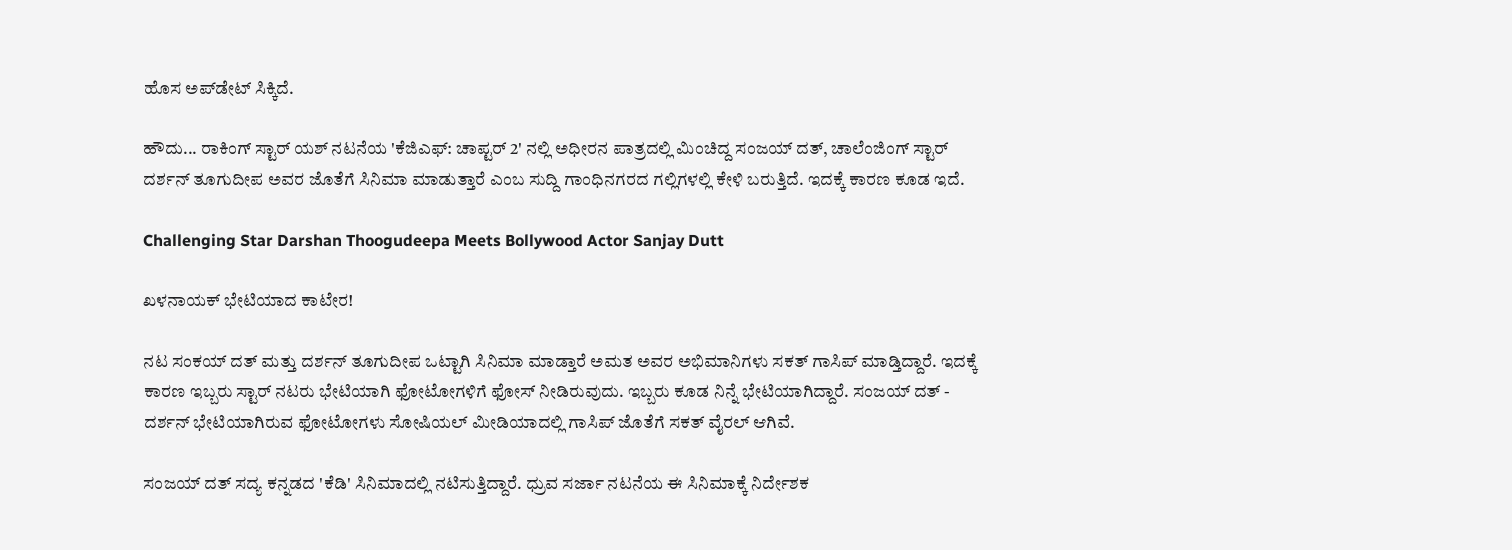ಹೊಸ ಅಪ್‌ಡೇಟ್ ಸಿಕ್ಕಿದೆ.

ಹೌದು... ರಾಕಿಂಗ್ ಸ್ಟಾರ್ ಯಶ್ ನಟನೆಯ 'ಕೆಜಿಎಫ್‌: ಚಾಪ್ಟರ್‌ 2' ನಲ್ಲಿ ಅಧೀರನ ಪಾತ್ರದಲ್ಲಿ ಮಿಂಚಿದ್ದ ಸಂಜಯ್ ದತ್, ಚಾಲೆಂಜಿಂಗ್ ಸ್ಟಾರ್ ದರ್ಶನ್ ತೂಗುದೀಪ ಅವರ ಜೊತೆಗೆ ಸಿನಿಮಾ ಮಾಡುತ್ತಾರೆ ಎಂಬ ಸುದ್ದಿ ಗಾಂಧಿನಗರದ ಗಲ್ಲಿಗಳಲ್ಲಿ ಕೇಳಿ ಬರುತ್ತಿದೆ. ಇದಕ್ಕೆ ಕಾರಣ ಕೂಡ ಇದೆ.

Challenging Star Darshan Thoogudeepa Meets Bollywood Actor Sanjay Dutt

ಖಳನಾಯಕ್ ಭೇಟಿಯಾದ ಕಾಟೇರ!

ನಟ ಸಂಕಯ್ ದತ್ ಮತ್ತು ದರ್ಶನ್ ತೂಗುದೀಪ ಒಟ್ಟಾಗಿ ಸಿನಿಮಾ ಮಾಡ್ತಾರೆ ಅಮತ ಅವರ ಅಭಿಮಾನಿಗಳು ಸಕತ್ ಗಾಸಿಪ್ ಮಾಡ್ತಿದ್ದಾರೆ. ಇದಕ್ಕೆ ಕಾರಣ ಇಬ್ಬರು ಸ್ಟಾರ್ ನಟರು ಭೇಟಿಯಾಗಿ ಫೋಟೋಗಳಿಗೆ ಫೋಸ್ ನೀಡಿರುವುದು. ಇಬ್ಬರು ಕೂಡ ನಿನ್ನೆ ಭೇಟಿಯಾಗಿದ್ದಾರೆ. ಸಂಜಯ್ ದತ್ - ದರ್ಶನ್ ಭೇಟಿಯಾಗಿರುವ ಫೋಟೋಗಳು ಸೋಷಿಯಲ್ ಮೀಡಿಯಾದಲ್ಲಿ ಗಾಸಿಪ್‌ ಜೊತೆಗೆ ಸಕತ್ ವೈರಲ್ ಆಗಿವೆ.

ಸಂಜಯ್ ದತ್ ಸದ್ಯ ಕನ್ನಡದ 'ಕೆಡಿ' ಸಿನಿಮಾದಲ್ಲಿ ನಟಿಸುತ್ತಿದ್ದಾರೆ. ಧ್ರುವ ಸರ್ಜಾ ನಟನೆಯ ಈ ಸಿನಿಮಾಕ್ಕೆ ನಿರ್ದೇಶಕ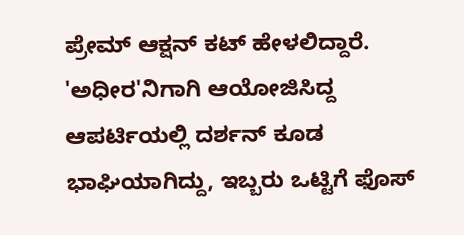ಪ್ರೇಮ್ ಆಕ್ಷನ್ ಕಟ್ ಹೇಳಲಿದ್ದಾರೆ. 'ಅಧೀರ'ನಿಗಾಗಿ ಆಯೋಜಿಸಿದ್ದ ಆಪರ್ಟಿಯಲ್ಲಿ ದರ್ಶನ್ ಕೂಡ ಭಾಘಿಯಾಗಿದ್ದು, ಇಬ್ಬರು ಒಟ್ಟಿಗೆ ಫೊಸ್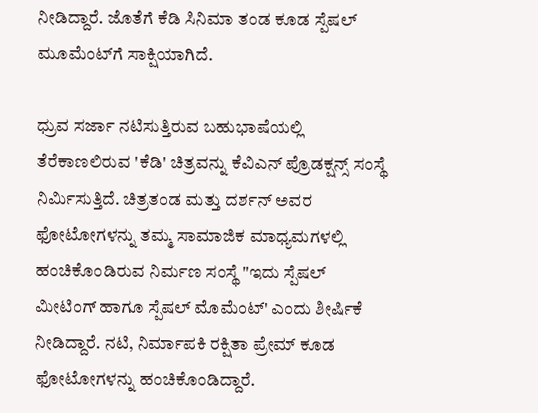ನೀಡಿದ್ದಾರೆ. ಜೊತೆಗೆ ಕೆಡಿ ಸಿನಿಮಾ ತಂಡ ಕೂಡ ಸ್ಪೆಷಲ್ ಮೂಮೆಂಟ್‌ಗೆ ಸಾಕ್ಷಿಯಾಗಿದೆ.

ಧ್ರುವ ಸರ್ಜಾ ನಟಿಸುತ್ತಿರುವ ಬಹುಭಾಷೆಯಲ್ಲಿ ತೆರೆಕಾಣಲಿರುವ 'ಕೆಡಿ' ಚಿತ್ರವನ್ನು ಕೆವಿಎನ್ ಪ್ರೊಡಕ್ಷನ್ಸ್ ಸಂಸ್ಥೆ ನಿರ್ಮಿಸುತ್ತಿದೆ. ಚಿತ್ರತಂಡ ಮತ್ತು ದರ್ಶನ್ ಅವರ ಫೋಟೋಗಳನ್ನು ತಮ್ಮ ಸಾಮಾಜಿಕ ಮಾಧ್ಯಮಗಳಲ್ಲಿ ಹಂಚಿಕೊಂಡಿರುವ ನಿರ್ಮಣ ಸಂಸ್ಥೆ "ಇದು ಸ್ಪೆಷಲ್‌ ಮೀಟಿಂಗ್ ಹಾಗೂ ಸ್ಪೆಷಲ್ ಮೊಮೆಂಟ್' ಎಂದು ಶೀರ್ಷಿಕೆ ನೀಡಿದ್ದಾರೆ. ನಟಿ, ನಿರ್ಮಾಪಕಿ ರಕ್ಷಿತಾ ಪ್ರೇಮ್ ಕೂಡ ಫೋಟೋಗಳನ್ನು ಹಂಚಿಕೊಂಡಿದ್ದಾರೆ.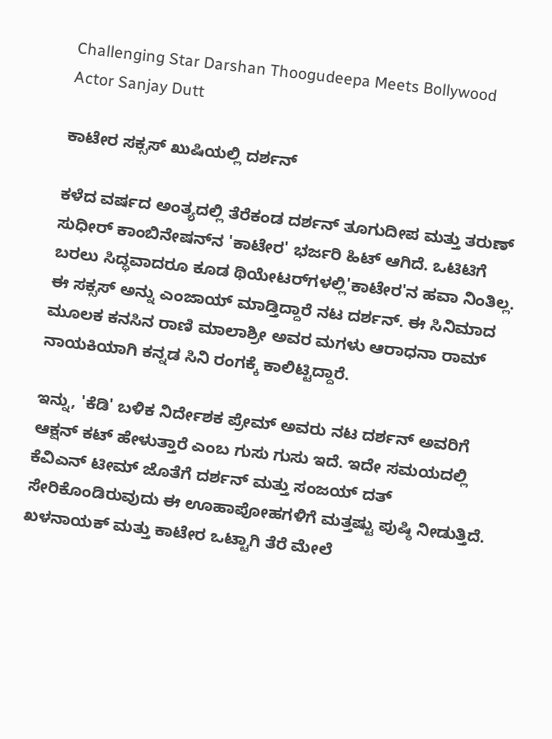Challenging Star Darshan Thoogudeepa Meets Bollywood Actor Sanjay Dutt

ಕಾಟೇರ ಸಕ್ಸಸ್ ಖುಷಿಯಲ್ಲಿ ದರ್ಶನ್

ಕಳೆದ ವರ್ಷದ ಅಂತ್ಯದಲ್ಲಿ ತೆರೆಕಂಡ ದರ್ಶನ್ ತೂಗುದೀಪ ಮತ್ತು ತರುಣ್ ಸುಧೀರ್ ಕಾಂಬಿನೇಷನ್‌ನ 'ಕಾಟೇರ' ಭರ್ಜರಿ ಹಿಟ್ ಆಗಿದೆ. ಒಟಿಟಿಗೆ ಬರಲು ಸಿದ್ಧವಾದರೂ ಕೂಡ ಥಿಯೇಟರ್‌ಗಳಲ್ಲಿ'ಕಾಟೇರ'ನ ಹವಾ ನಿಂತಿಲ್ಲ. ಈ ಸಕ್ಸಸ್ ಅನ್ನು ಎಂಜಾಯ್ ಮಾಡ್ತಿದ್ದಾರೆ ನಟ ದರ್ಶನ್. ಈ ಸಿನಿಮಾದ ಮೂಲಕ ಕನಸಿನ ರಾಣಿ ಮಾಲಾಶ್ರೀ ಅವರ ಮಗಳು ಆರಾಧನಾ ರಾಮ್ ನಾಯಕಿಯಾಗಿ ಕನ್ನಡ ಸಿನಿ ರಂಗಕ್ಕೆ ಕಾಲಿಟ್ಟಿದ್ದಾರೆ.

ಇನ್ನು, 'ಕೆಡಿ' ಬಳಿಕ ನಿರ್ದೇಶಕ ಪ್ರೇಮ್ ಅವರು ನಟ ದರ್ಶನ್ ಅವರಿ‌ಗೆ ಆಕ್ಷನ್ ಕಟ್ ಹೇಳುತ್ತಾರೆ ಎಂಬ ಗುಸು ಗುಸು ಇದೆ. ಇದೇ ಸಮಯದಲ್ಲಿ ಕೆವಿಎನ್ ಟೀಮ್ ಜೊತೆಗೆ ದರ್ಶನ್ ಮತ್ತು ಸಂಜಯ್‌ ದತ್‌ ಸೇರಿಕೊಂಡಿರುವುದು ಈ ಊಹಾಪೋಹಗಳಿಗೆ ಮತ್ತಷ್ಟು ಪುಷ್ಠಿ ನೀಡುತ್ತಿದೆ. ಖಳನಾಯಕ್ ಮತ್ತು ಕಾಟೇರ ಒಟ್ಟಾಗಿ ತೆರೆ ಮೇಲೆ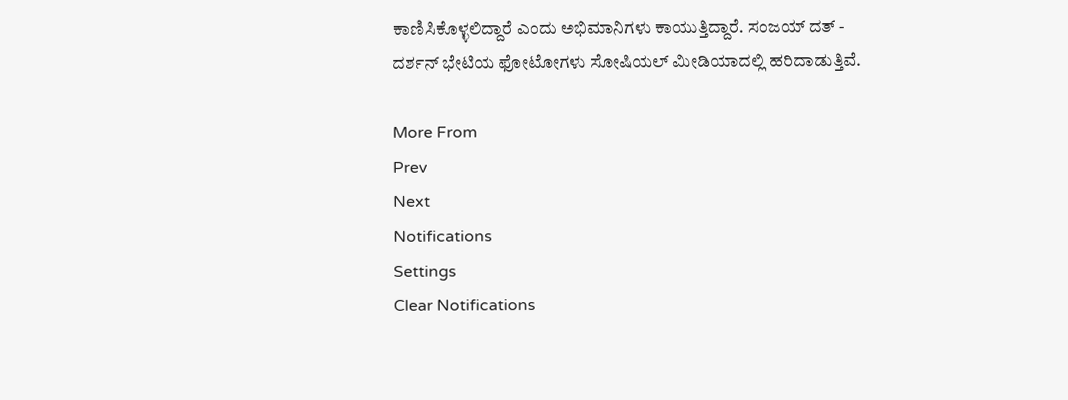ಕಾಣಿಸಿಕೊಳ್ಳಲಿದ್ದಾರೆ ಎಂದು ಅಭಿಮಾನಿಗಳು ಕಾಯುತ್ತಿದ್ದಾರೆ. ಸಂಜಯ್ ದತ್‌ - ದರ್ಶನ್ ಭೇಟಿಯ ಫೋಟೋಗಳು ಸೋಷಿಯಲ್ ಮೀಡಿಯಾದಲ್ಲಿ ಹರಿದಾಡುತ್ತಿವೆ.

More From
Prev
Next
Notifications
Settings
Clear Notifications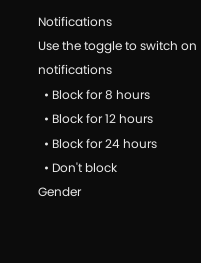Notifications
Use the toggle to switch on notifications
  • Block for 8 hours
  • Block for 12 hours
  • Block for 24 hours
  • Don't block
Gender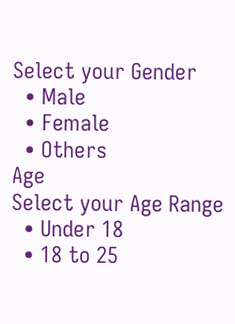Select your Gender
  • Male
  • Female
  • Others
Age
Select your Age Range
  • Under 18
  • 18 to 25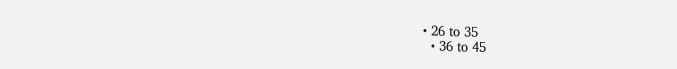• 26 to 35
  • 36 to 45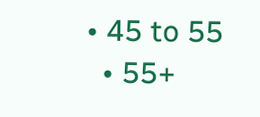• 45 to 55
  • 55+